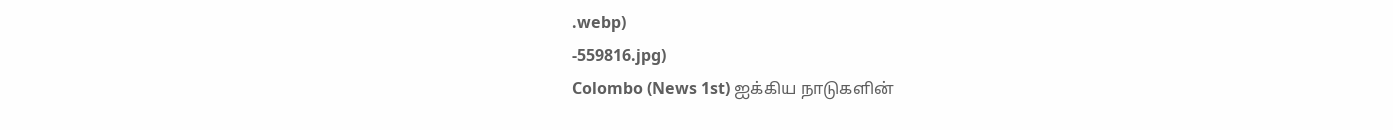.webp)
-559816.jpg)
Colombo (News 1st) ஐக்கிய நாடுகளின்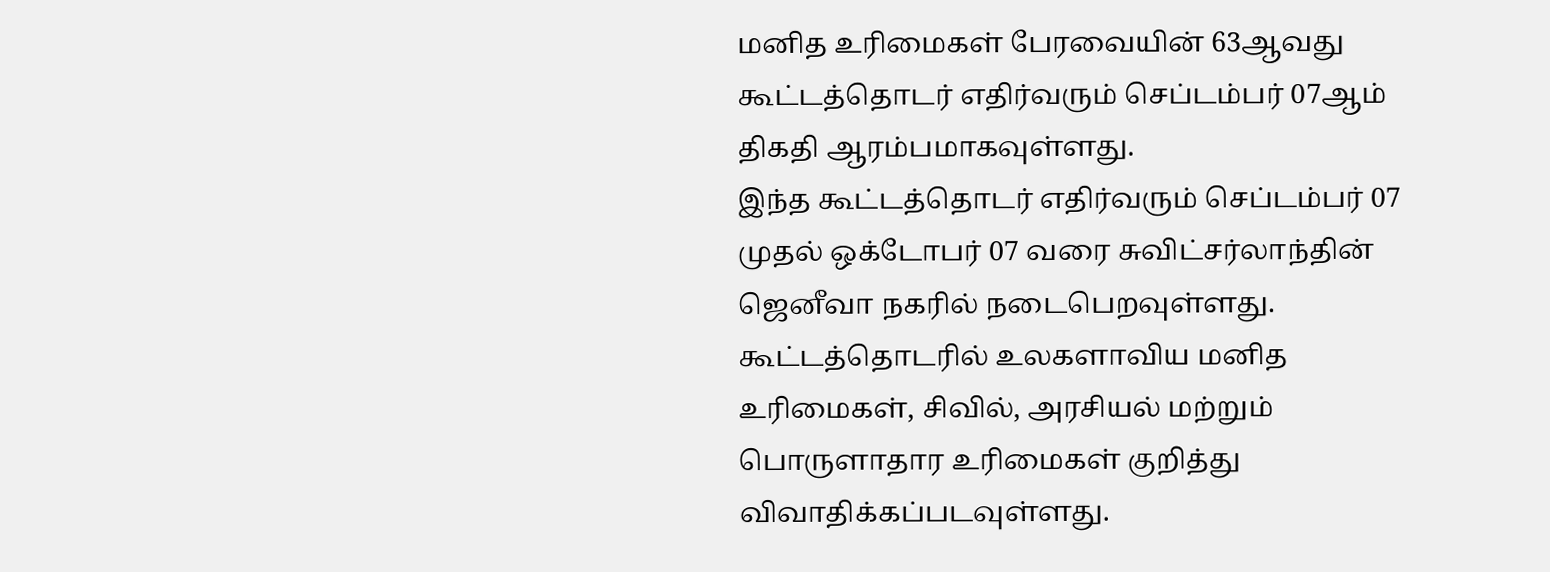மனித உரிமைகள் பேரவையின் 63ஆவது கூட்டத்தொடர் எதிர்வரும் செப்டம்பர் 07ஆம் திகதி ஆரம்பமாகவுள்ளது.
இந்த கூட்டத்தொடர் எதிர்வரும் செப்டம்பர் 07 முதல் ஒக்டோபர் 07 வரை சுவிட்சர்லாந்தின் ஜெனீவா நகரில் நடைபெறவுள்ளது.
கூட்டத்தொடரில் உலகளாவிய மனித உரிமைகள், சிவில், அரசியல் மற்றும் பொருளாதார உரிமைகள் குறித்து விவாதிக்கப்படவுள்ளது.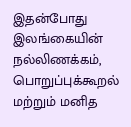இதன்போது இலங்கையின் நல்லிணக்கம், பொறுப்புக்கூறல் மற்றும் மனித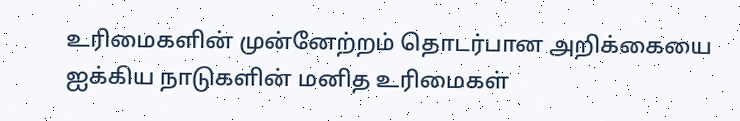உரிமைகளின் முன்னேற்றம் தொடர்பான அறிக்கையை ஐக்கிய நாடுகளின் மனித உரிமைகள்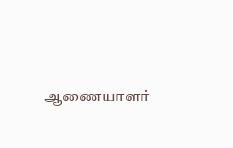ஆணையாளர்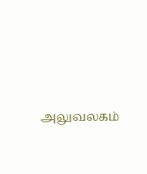அலுவலகம்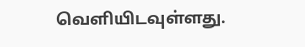வௌியிடவுள்ளது.